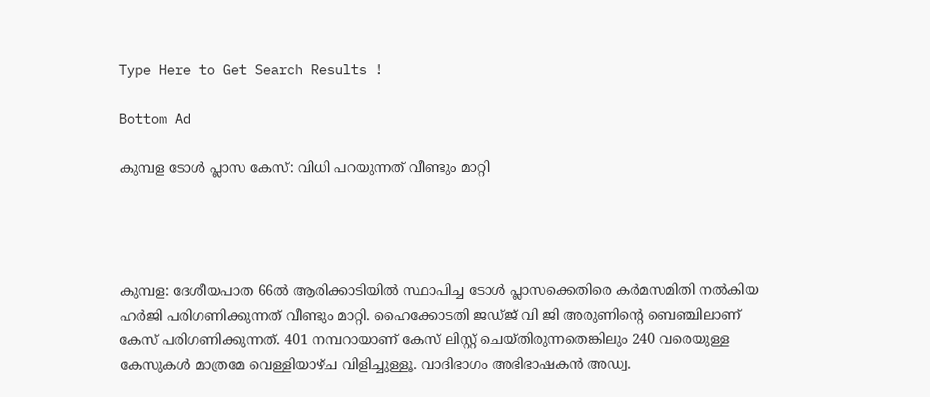Type Here to Get Search Results !

Bottom Ad

കുമ്പള ടോള്‍ പ്ലാസ കേസ്: വിധി പറയുന്നത് വീണ്ടും മാറ്റി




കുമ്പള: ദേശീയപാത 66ല്‍ ആരിക്കാടിയില്‍ സ്ഥാപിച്ച ടോള്‍ പ്ലാസക്കെതിരെ കര്‍മസമിതി നല്‍കിയ ഹര്‍ജി പരിഗണിക്കുന്നത് വീണ്ടും മാറ്റി. ഹൈക്കോടതി ജഡ്ജ് വി ജി അരുണിന്റെ ബെഞ്ചിലാണ് കേസ് പരിഗണിക്കുന്നത്. 401 നമ്പറായാണ് കേസ് ലിസ്റ്റ് ചെയ്തിരുന്നതെങ്കിലും 240 വരെയുള്ള കേസുകള്‍ മാത്രമേ വെള്ളിയാഴ്ച വിളിച്ചുള്ളൂ. വാദിഭാഗം അഭിഭാഷകന്‍ അഡ്വ.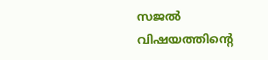സജല്‍ വിഷയത്തിന്റെ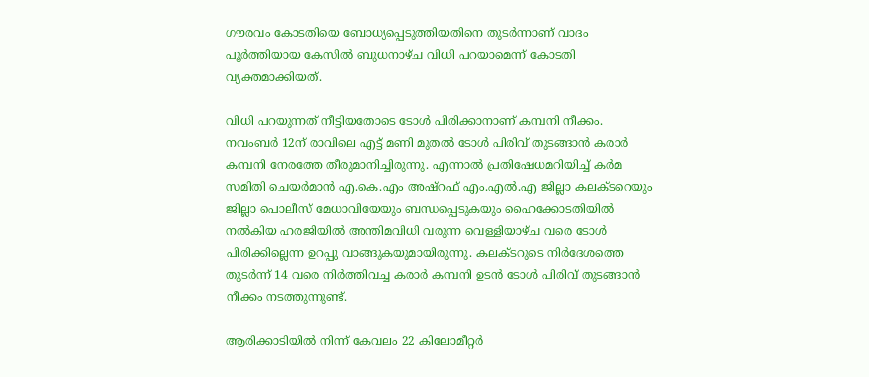ഗൗരവം കോടതിയെ ബോധ്യപ്പെടുത്തിയതിനെ തുടര്‍ന്നാണ് വാദം പൂര്‍ത്തിയായ കേസില്‍ ബുധനാഴ്ച വിധി പറയാമെന്ന് കോടതി വ്യക്തമാക്കിയത്.

വിധി പറയുന്നത് നീട്ടിയതോടെ ടോള്‍ പിരിക്കാനാണ് കമ്പനി നീക്കം. നവംബര്‍ 12ന് രാവിലെ എട്ട് മണി മുതല്‍ ടോള്‍ പിരിവ് തുടങ്ങാന്‍ കരാര്‍ കമ്പനി നേരത്തേ തീരുമാനിച്ചിരുന്നു. എന്നാല്‍ പ്രതിഷേധമറിയിച്ച് കര്‍മ സമിതി ചെയര്‍മാന്‍ എ.കെ.എം അഷ്‌റഫ് എം.എല്‍.എ ജില്ലാ കലക്ടറെയും ജില്ലാ പൊലീസ് മേധാവിയേയും ബന്ധപ്പെടുകയും ഹൈക്കോടതിയില്‍ നല്‍കിയ ഹരജിയില്‍ അന്തിമവിധി വരുന്ന വെള്ളിയാഴ്ച വരെ ടോള്‍ പിരിക്കില്ലെന്ന ഉറപ്പു വാങ്ങുകയുമായിരുന്നു. കലക്ടറുടെ നിര്‍ദേശത്തെ തുടര്‍ന്ന് 14 വരെ നിര്‍ത്തിവച്ച കരാര്‍ കമ്പനി ഉടന്‍ ടോള്‍ പിരിവ് തുടങ്ങാന്‍ നീക്കം നടത്തുന്നുണ്ട്.

ആരിക്കാടിയില്‍ നിന്ന് കേവലം 22 കിലോമീറ്റര്‍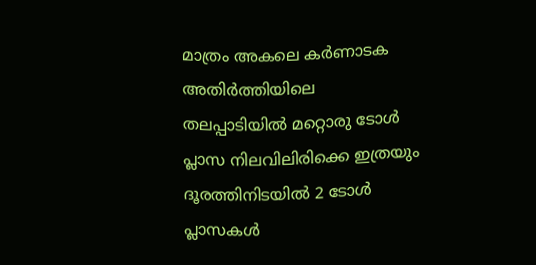മാത്രം അകലെ കര്‍ണാടക അതിര്‍ത്തിയിലെ തലപ്പാടിയില്‍ മറ്റൊരു ടോള്‍ പ്ലാസ നിലവിലിരിക്കെ ഇത്രയും ദൂരത്തിനിടയില്‍ 2 ടോള്‍ പ്ലാസകള്‍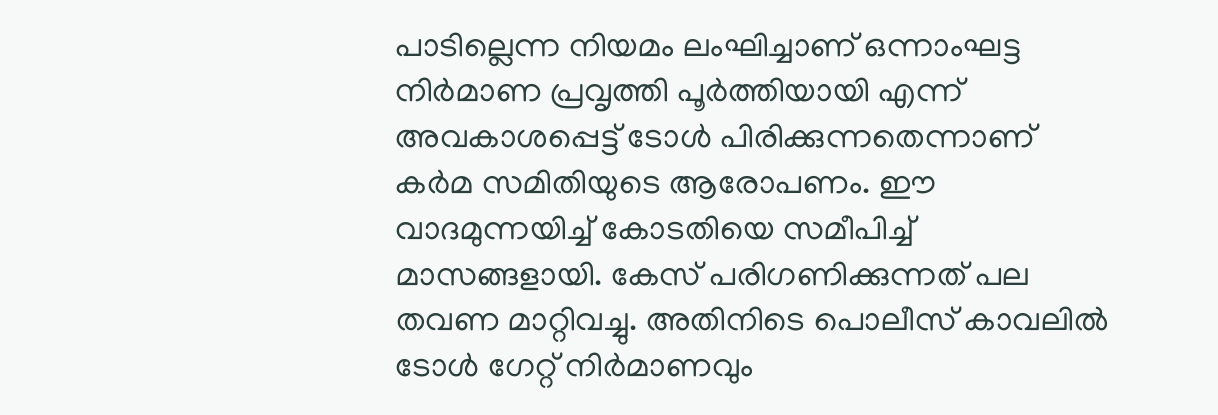പാടില്ലെന്ന നിയമം ലംഘിച്ചാണ് ഒന്നാംഘട്ട നിര്‍മാണ പ്രവൃത്തി പൂര്‍ത്തിയായി എന്ന് അവകാശപ്പെട്ട് ടോള്‍ പിരിക്കുന്നതെന്നാണ് കര്‍മ സമിതിയുടെ ആരോപണം. ഈ വാദമുന്നയിച്ച് കോടതിയെ സമീപിച്ച് മാസങ്ങളായി. കേസ് പരിഗണിക്കുന്നത് പല തവണ മാറ്റിവച്ചു. അതിനിടെ പൊലീസ് കാവലില്‍ ടോള്‍ ഗേറ്റ് നിര്‍മാണവും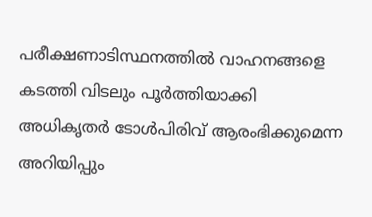പരീക്ഷണാടിസ്ഥനത്തില്‍ വാഹനങ്ങളെ കടത്തി വിടലും പൂര്‍ത്തിയാക്കി അധികൃതര്‍ ടോള്‍പിരിവ് ആരംഭിക്കുമെന്ന അറിയിപ്പും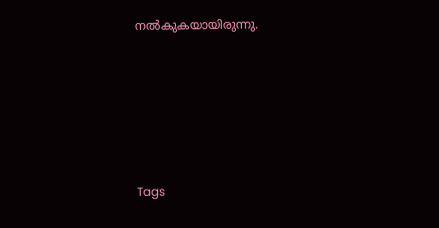നല്‍കുകയായിരുന്നു.







Tags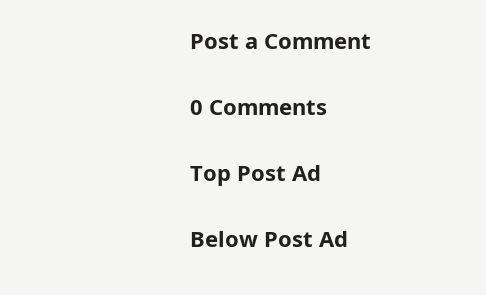Post a Comment

0 Comments

Top Post Ad

Below Post Ad